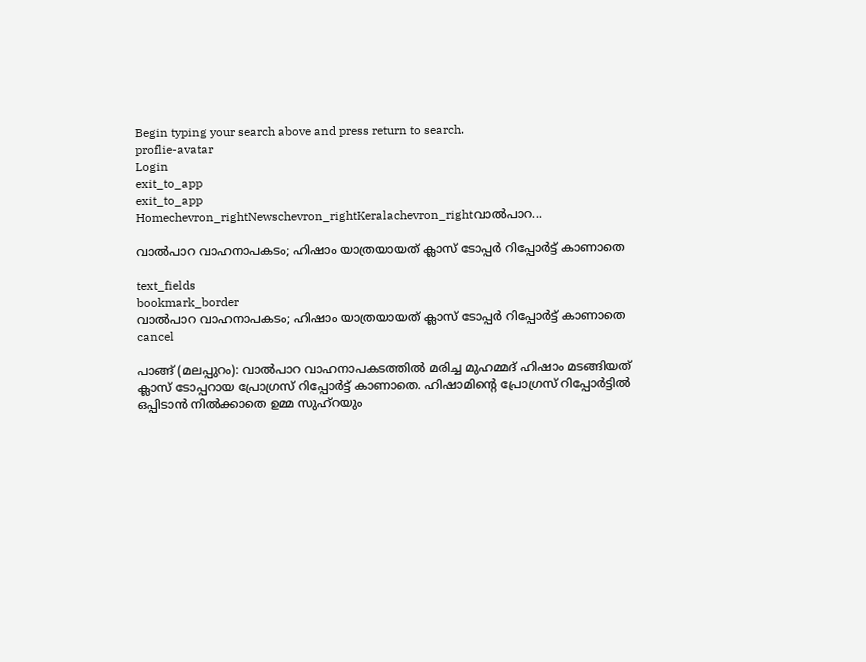Begin typing your search above and press return to search.
proflie-avatar
Login
exit_to_app
exit_to_app
Homechevron_rightNewschevron_rightKeralachevron_rightവാൽപാറ...

വാൽപാറ വാഹനാപകടം; ഹിഷാം യാത്രയായത് ക്ലാസ് ടോപ്പർ റിപ്പോർട്ട് കാണാതെ

text_fields
bookmark_border
വാൽപാറ വാഹനാപകടം; ഹിഷാം യാത്രയായത് ക്ലാസ് ടോപ്പർ റിപ്പോർട്ട് കാണാതെ
cancel

പാങ്ങ് (മലപ്പുറം): വാൽപാറ വാഹനാപകടത്തിൽ മരിച്ച മുഹമ്മദ് ഹിഷാം മടങ്ങിയത് ക്ലാസ് ടോപ്പറായ പ്രോഗ്രസ് റിപ്പോർട്ട് കാണാതെ. ഹിഷാമിന്‍റെ പ്രോഗ്രസ് റിപ്പോർട്ടിൽ ഒപ്പിടാൻ നിൽക്കാതെ ഉമ്മ സുഹ്റയും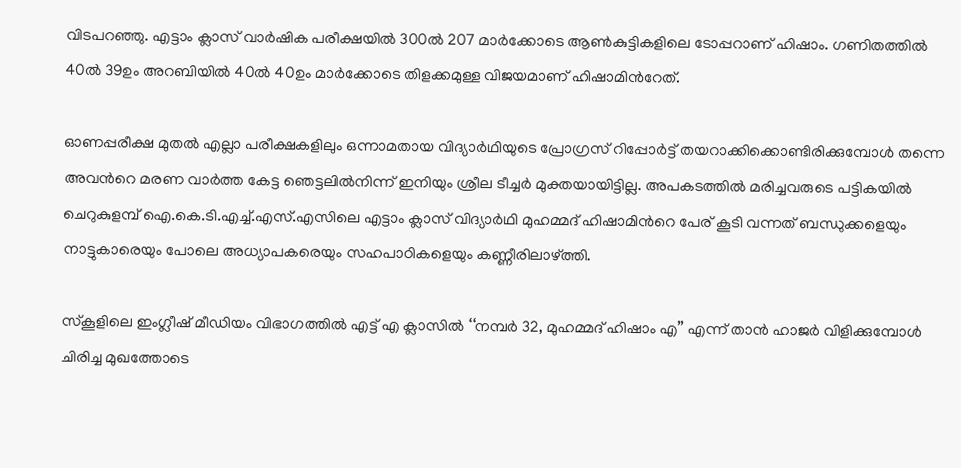വിടപറഞ്ഞു. എട്ടാം ക്ലാസ് വാർഷിക പരീക്ഷയിൽ 300ൽ 207 മാർക്കോടെ ആൺകുട്ടികളിലെ ടോപ്പറാണ് ഹിഷാം. ഗണിതത്തിൽ 40ൽ 39ഉം അറബിയിൽ 40ൽ 40ഉം മാർക്കോടെ തിളക്കമുള്ള വിജയമാണ് ഹിഷാമിന്‍റേത്.

ഓണപ്പരീക്ഷ മുതൽ എല്ലാ പരീക്ഷകളിലും ഒന്നാമതായ വിദ്യാർഥിയുടെ പ്രോഗ്രസ് റിപ്പോർട്ട് തയറാക്കിക്കൊണ്ടിരിക്കുമ്പോൾ തന്നെ അവന്‍റെ മരണ വാർത്ത കേട്ട ഞെട്ടലിൽനിന്ന് ഇനിയും ശ്രീല ടീച്ചർ മുക്തയായിട്ടില്ല. അപകടത്തിൽ മരിച്ചവരുടെ പട്ടികയിൽ ചെറുകുളമ്പ് ഐ.കെ.ടി.എച്ച്.എസ്.എസിലെ എട്ടാം ക്ലാസ് വിദ്യാർഥി മുഹമ്മദ് ഹിഷാമിന്‍റെ പേര് കൂടി വന്നത് ബന്ധുക്കളെയും നാട്ടുകാരെയും പോലെ അധ്യാപകരെയും സഹപാഠികളെയും കണ്ണീരിലാഴ്ത്തി.

സ്കൂളിലെ ഇംഗ്ലീഷ് മീഡിയം വിഭാഗത്തിൽ എട്ട് എ ക്ലാസിൽ ‘‘നമ്പർ 32, മുഹമ്മദ് ഹിഷാം എ’’ എന്ന് താൻ ഹാജർ വിളിക്കുമ്പോൾ ചിരിച്ച മുഖത്തോടെ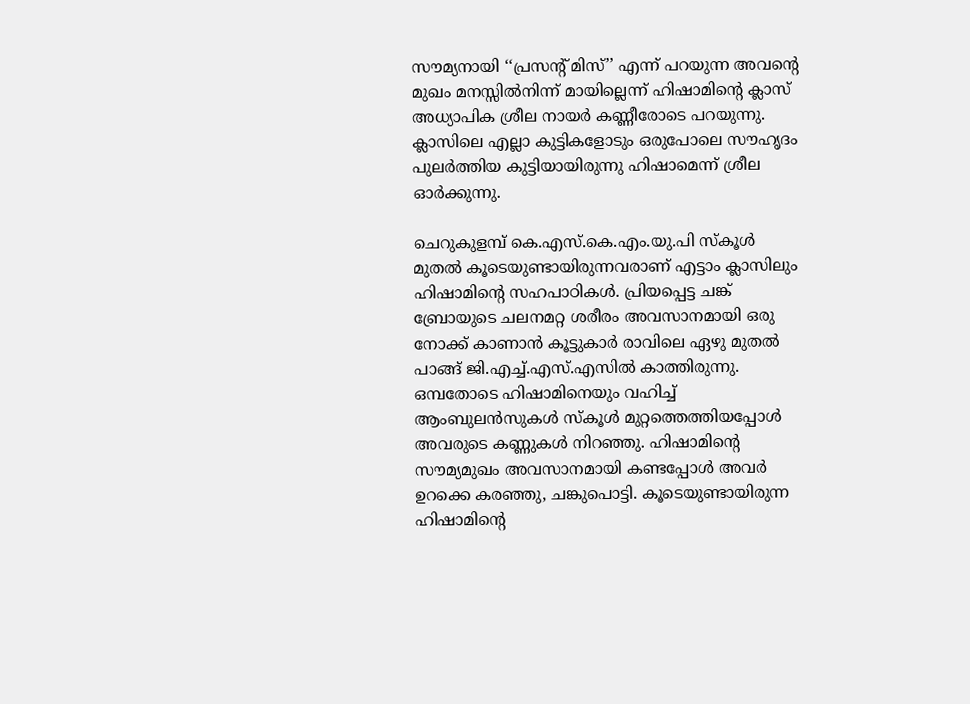സൗമ്യനായി ‘‘പ്രസന്‍റ് മിസ്’’ എന്ന് പറയുന്ന അവന്‍റെ മുഖം മനസ്സിൽനിന്ന് മായില്ലെന്ന് ഹിഷാമിന്‍റെ ക്ലാസ് അധ്യാപിക ശ്രീല നായർ കണ്ണീരോടെ പറയുന്നു. ക്ലാസിലെ എല്ലാ കുട്ടികളോടും ഒരുപോലെ സൗഹൃദം പുലർത്തിയ കുട്ടിയായിരുന്നു ഹിഷാമെന്ന് ശ്രീല ഓർക്കുന്നു.

ചെറുകുളമ്പ് കെ.എസ്.കെ.എം.യു.പി സ്കൂൾ മുതൽ കൂടെയുണ്ടായിരുന്നവരാണ് എട്ടാം ക്ലാസിലും ഹിഷാമിന്‍റെ സഹപാഠികൾ. പ്രിയപ്പെട്ട ചങ്ക് ബ്രോയുടെ ചലനമറ്റ ശരീരം അവസാനമായി ഒരു നോക്ക് കാണാൻ കൂട്ടുകാർ രാവിലെ ഏഴു മുതൽ പാങ്ങ് ജി.എച്ച്.എസ്.എസിൽ കാത്തിരുന്നു. ഒമ്പതോടെ ഹിഷാമിനെയും വഹിച്ച് ആംബുലൻസുകൾ സ്കൂൾ മുറ്റത്തെത്തിയപ്പോൾ അവരുടെ കണ്ണുകൾ നിറഞ്ഞു. ഹിഷാമിന്‍റെ സൗമ്യമുഖം അവസാനമായി കണ്ടപ്പോൾ അവർ ഉറക്കെ കരഞ്ഞു, ചങ്കുപൊട്ടി. കൂടെയുണ്ടായിരുന്ന ഹിഷാമിന്‍റെ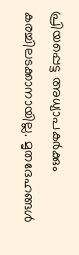പ്രിയപ്പെട്ട അധ്യാപകർക്കും കരച്ചിലടക്കാനായില്ല. മൃതദേഹങ്ങൾ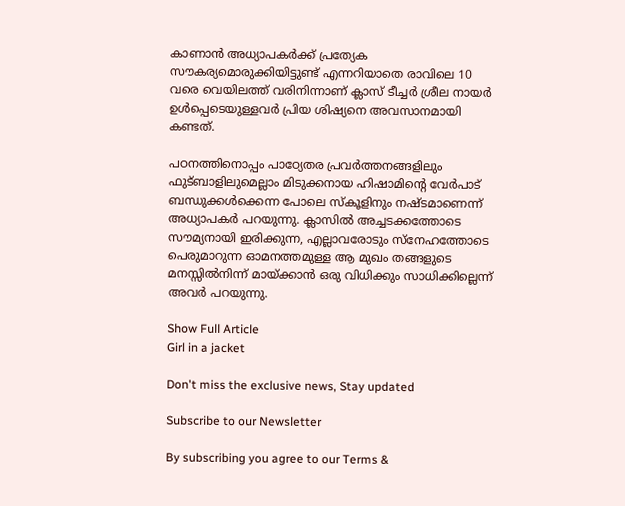കാണാൻ അധ്യാപകർക്ക് പ്രത്യേക സൗകര്യമൊരുക്കിയിട്ടുണ്ട് എന്നറിയാതെ രാവിലെ 10 വരെ വെയിലത്ത് വരിനിന്നാണ് ക്ലാസ് ടീച്ചർ ശ്രീല നായർ ഉൾപ്പെടെയുള്ളവർ പ്രിയ ശിഷ്യനെ അവസാനമായി കണ്ടത്.

പഠനത്തിനൊപ്പം പാഠ്യേതര പ്രവർത്തനങ്ങളിലും ഫുട്ബാളിലുമെല്ലാം മിടുക്കനായ ഹിഷാമിന്‍റെ വേർപാട് ബന്ധുക്കൾക്കെന്ന പോലെ സ്കൂളിനും നഷ്ടമാണെന്ന് അധ്യാപകർ പറയുന്നു. ക്ലാസിൽ അച്ചടക്കത്തോടെ സൗമ്യനായി ഇരിക്കുന്ന, എല്ലാവരോടും സ്നേഹത്തോടെ പെരുമാറുന്ന ഓമനത്തമുള്ള ആ മുഖം തങ്ങളുടെ മനസ്സിൽനിന്ന് മായ്ക്കാൻ ഒരു വിധിക്കും സാധിക്കില്ലെന്ന് അവർ പറയുന്നു.

Show Full Article
Girl in a jacket

Don't miss the exclusive news, Stay updated

Subscribe to our Newsletter

By subscribing you agree to our Terms &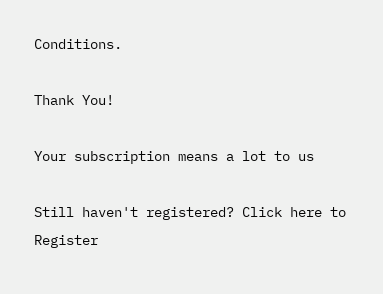Conditions.

Thank You!

Your subscription means a lot to us

Still haven't registered? Click here to Register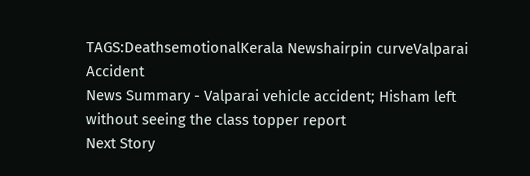TAGS:DeathsemotionalKerala Newshairpin curveValparai Accident
News Summary - Valparai vehicle accident; Hisham left without seeing the class topper report
Next Story